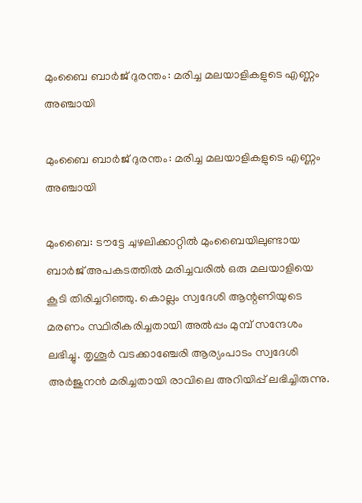മുംബൈ ബാര്‍ജ് ദുരന്തം: മരിച്ച മലയാളികളുടെ എണ്ണം അഞ്ചായി

മുംബൈ ബാര്‍ജ് ദുരന്തം: മരിച്ച മലയാളികളുടെ എണ്ണം അഞ്ചായി

മുംബൈ: ടൗട്ടേ ചുഴലിക്കാറ്റില്‍ മുംബൈയിലുണ്ടായ ബാര്‍ജ് അപകടത്തില്‍ മരിച്ചവരില്‍ ഒരു മലയാളിയെ കൂടി തിരിച്ചറിഞ്ഞു. കൊല്ലം സ്വദേശി ആന്റണിയുടെ മരണം സ്ഥിരീകരിച്ചതായി അല്‍പ്പം മുമ്പ് സന്ദേശം ലഭിച്ചു. തൃശൂര്‍ വടക്കാഞ്ചേരി ആര്യംപാടം സ്വദേശി അര്‍ജുനന്‍ മരിച്ചതായി രാവിലെ അറിയിപ്പ് ലഭിച്ചിരുന്നു.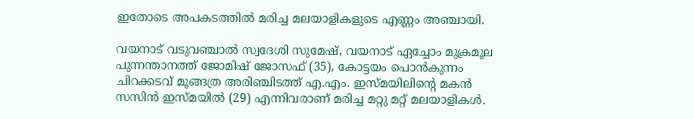ഇതോടെ അപകടത്തില്‍ മരിച്ച മലയാളികളുടെ എണ്ണം അഞ്ചായി.

വയനാട് വടുവഞ്ചാല്‍ സ്വദേശി സുമേഷ്, വയനാട് ഏച്ചോം മുക്രമൂല പുന്നന്താനത്ത് ജോമിഷ് ജോസഫ് (35), കോട്ടയം പൊന്‍കുന്നം ചിറക്കടവ് മൂങ്ങത്ര അരിഞ്ചിടത്ത് എ.എം. ഇസ്മയിലിന്റെ മകന്‍ സസിന്‍ ഇസ്മയില്‍ (29) എന്നിവരാണ് മരിച്ച മറ്റു മറ്റ് മലയാളികള്‍.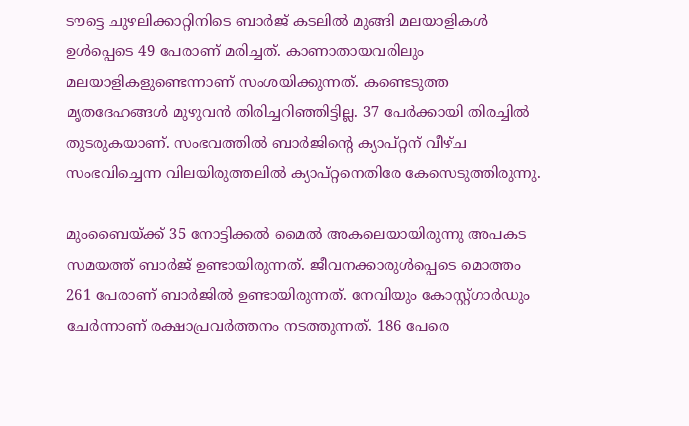ടൗട്ടെ ചുഴലിക്കാറ്റിനിടെ ബാര്‍ജ് കടലില്‍ മുങ്ങി മലയാളികള്‍ ഉള്‍പ്പെടെ 49 പേരാണ് മരിച്ചത്. കാണാതായവരിലും മലയാളികളുണ്ടെന്നാണ് സംശയിക്കുന്നത്. കണ്ടെടുത്ത മൃതദേഹങ്ങള്‍ മുഴുവന്‍ തിരിച്ചറിഞ്ഞിട്ടില്ല. 37 പേര്‍ക്കായി തിരച്ചില്‍ തുടരുകയാണ്. സംഭവത്തില്‍ ബാര്‍ജിന്റെ ക്യാപ്റ്റന് വീഴ്ച സംഭവിച്ചെന്ന വിലയിരുത്തലില്‍ ക്യാപ്റ്റനെതിരേ കേസെടുത്തിരുന്നു.

മുംബൈയ്ക്ക് 35 നോട്ടിക്കല്‍ മൈല്‍ അകലെയായിരുന്നു അപകട സമയത്ത് ബാര്‍ജ് ഉണ്ടായിരുന്നത്. ജീവനക്കാരുള്‍പ്പെടെ മൊത്തം 261 പേരാണ് ബാര്‍ജില്‍ ഉണ്ടായിരുന്നത്. നേവിയും കോസ്റ്റ്ഗാര്‍ഡും ചേര്‍ന്നാണ് രക്ഷാപ്രവര്‍ത്തനം നടത്തുന്നത്. 186 പേരെ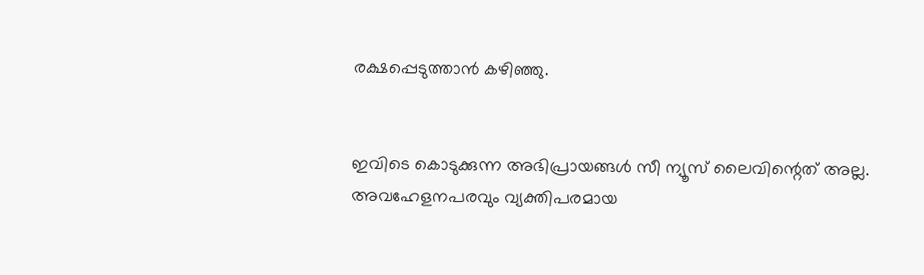രക്ഷപ്പെടുത്താന്‍ കഴിഞ്ഞു.


ഇവിടെ കൊടുക്കുന്ന അഭിപ്രായങ്ങള്‍ സീ ന്യൂസ് ലൈവിന്റെത് അല്ല. അവഹേളനപരവും വ്യക്തിപരമായ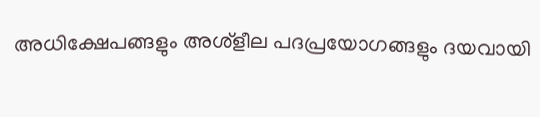അധിക്ഷേപങ്ങളും അശ്‌ളീല പദപ്രയോഗങ്ങളും ദയവായി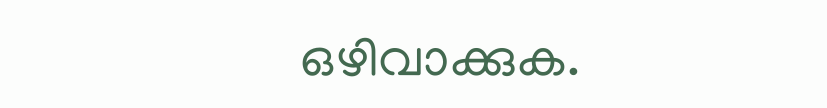ഒഴിവാക്കുക.